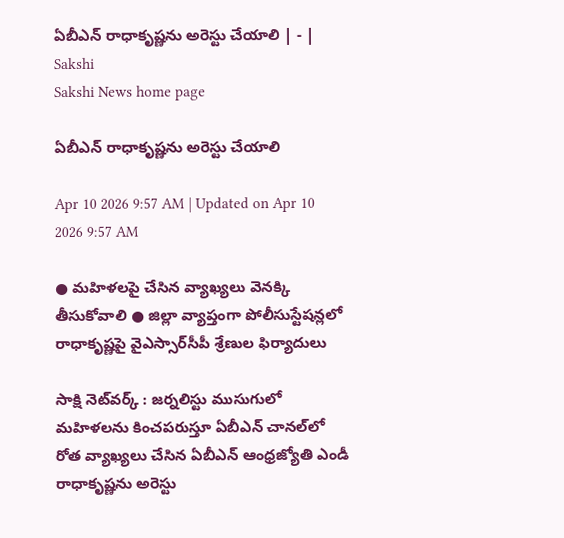ఏబీఎన్‌ రాధాకృష్ణను అరెస్టు చేయాలి | - | Sakshi
Sakshi News home page

ఏబీఎన్‌ రాధాకృష్ణను అరెస్టు చేయాలి

Apr 10 2026 9:57 AM | Updated on Apr 10 2026 9:57 AM

● మహిళలపై చేసిన వ్యాఖ్యలు వెనక్కి తీసుకోవాలి ● జిల్లా వ్యాప్తంగా పోలీసుస్టేషన్లలో రాధాకృష్ణపై వైఎస్సార్‌సీపీ శ్రేణుల ఫిర్యాదులు

సాక్షి నెట్‌వర్క్‌ : జర్నలిస్టు ముసుగులో మహిళలను కించపరుస్తూ ఏబీఎన్‌ చానల్‌లో రోత వ్యాఖ్యలు చేసిన ఏబీఎన్‌ ఆంధ్రజ్యోతి ఎండీ రాధాకృష్ణను అరెస్టు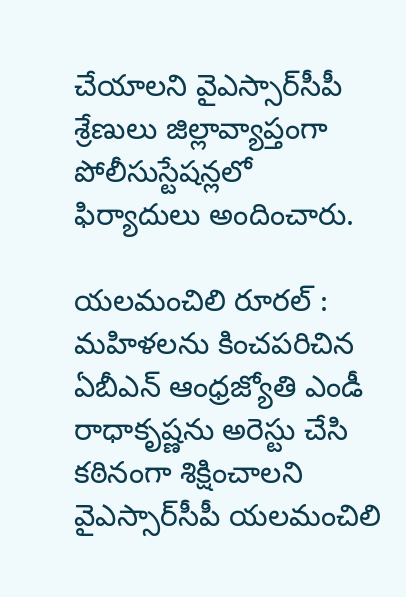చేయాలని వైఎస్సార్‌సీపీ శ్రేణులు జిల్లావ్యాప్తంగా పోలీసుస్టేషన్లలో ఫిర్యాదులు అందించారు.

యలమంచిలి రూరల్‌ : మహిళలను కించపరిచిన ఏబీఎన్‌ ఆంధ్రజ్యోతి ఎండీ రాధాకృష్ణను అరెస్టు చేసి కఠినంగా శిక్షించాలని వైఎస్సార్‌సీపీ యలమంచిలి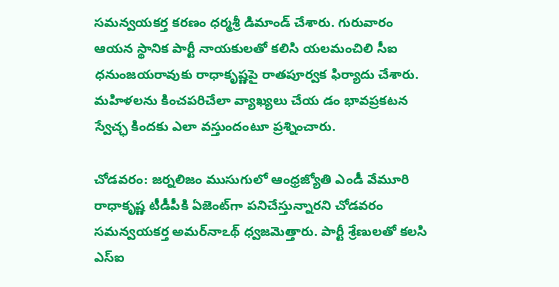సమన్వయకర్త కరణం ధర్మశ్రీ డిమాండ్‌ చేశారు. గురువారం ఆయన స్థానిక పార్టీ నాయకులతో కలిసి యలమంచిలి సీఐ ధనుంజయరావుకు రాధాకృష్ణపై రాతపూర్వక ఫిర్యాదు చేశారు. మహిళలను కించపరిచేలా వ్యాఖ్యలు చేయ డం భావప్రకటన స్వేచ్ఛ కిందకు ఎలా వస్తుందంటూ ప్రశ్నించారు.

చోడవరం: జర్నలిజం ముసుగులో ఆంధ్రజ్యోతి ఎండీ వేమూరి రాధాకృష్ణ టీడీపీకి ఏజెంట్‌గా పనిచేస్తున్నారని చోడవరం సమన్వయకర్త అమర్‌నాఽథ్‌ ధ్వజమెత్తారు. పార్టీ శ్రేణులతో కలసి ఎస్‌ఐ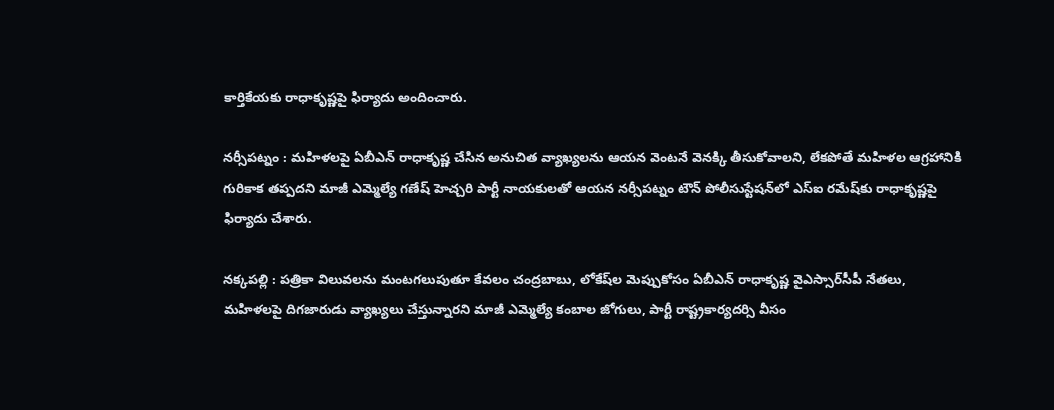కార్తికేయకు రాధాకృష్ణపై ఫిర్యాదు అందించారు.

నర్సీపట్నం : మహిళలపై ఏబీఎన్‌ రాధాకృష్ణ చేసిన అనుచిత వ్యాఖ్యలను ఆయన వెంటనే వెనక్కి తీసుకోవాలని, లేకపోతే మహిళల ఆగ్రహానికి గురికాక తప్పదని మాజీ ఎమ్మెల్యే గణేష్‌ హెచ్చరి పార్టీ నాయకులతో ఆయన నర్సీపట్నం టౌన్‌ పోలీసుస్టేషన్‌లో ఎస్‌ఐ రమేష్‌కు రాధాకృష్ణపై ఫిర్యాదు చేశారు.

నక్కపల్లి : పత్రికా విలువలను మంటగలుపుతూ కేవలం చంద్రబాబు, లోకేష్‌ల మెప్పుకోసం ఏబీఎన్‌ రాధాకృష్ణ వైఎస్సార్‌సీపీ నేతలు, మహిళలపై దిగజారుడు వ్యాఖ్యలు చేస్తున్నారని మాజీ ఎమ్మెల్యే కంబాల జోగులు, పార్టీ రాష్ట్రకార్యదర్సి వీసం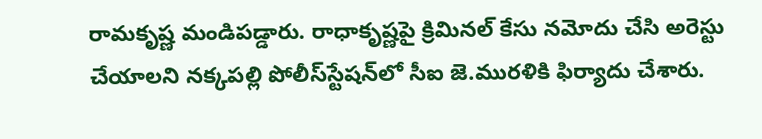రామకృష్ణ మండిపడ్డారు. రాధాకృష్ణపై క్రిమినల్‌ కేసు నమోదు చేసి అరెస్టు చేయాలని నక్కపల్లి పోలీస్‌స్టేషన్‌లో సీఐ జె.మురళికి ఫిర్యాదు చేశారు.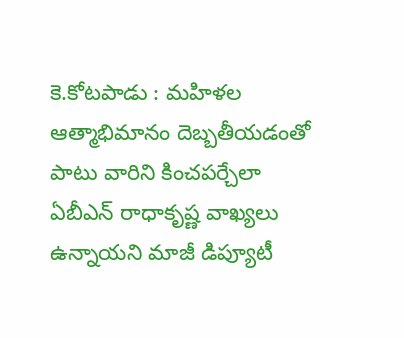కె.కోటపాడు : మహిళల ఆత్మాభిమానం దెబ్బతీయడంతో పాటు వారిని కించపర్చేలా ఏబీఎన్‌ రాధాకృష్ణ వాఖ్యలు ఉన్నాయని మాజీ డిప్యూటీ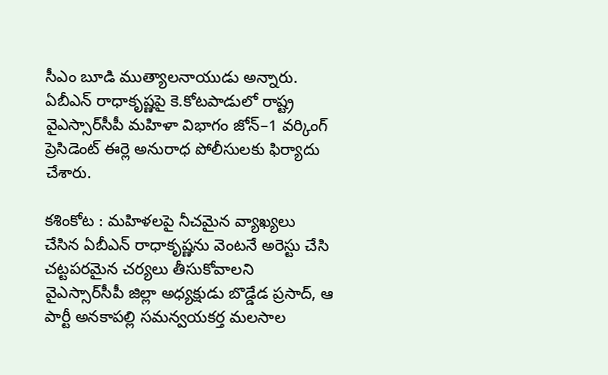సీఎం బూడి ముత్యాలనాయుడు అన్నారు. ఏబీఎన్‌ రాధాకృష్ణపై కె.కోటపాడులో రాష్ట్ర వైఎస్సార్‌సీపీ మహిళా విభాగం జోన్‌–1 వర్కింగ్‌ ప్రెసిడెంట్‌ ఈర్లె అనురాధ పోలీసులకు ఫిర్యాదు చేశారు.

కశింకోట : మహిళలపై నీచమైన వ్యాఖ్యలు చేసిన ఏబీఎన్‌ రాధాకృష్ణను వెంటనే అరెస్టు చేసి చట్టపరమైన చర్యలు తీసుకోవాలని వైఎస్సార్‌సీపీ జిల్లా అధ్యక్షుడు బొడ్డేడ ప్రసాద్‌, ఆ పార్టీ అనకాపల్లి సమన్వయకర్త మలసాల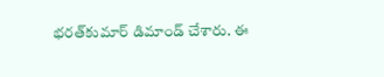భరత్‌కుమార్‌ డిమాండ్‌ చేశారు. ఈ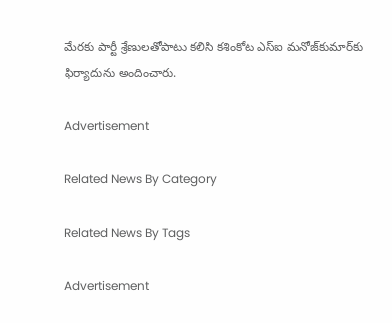మేరకు పార్టీ శ్రేణులతోపాటు కలిసి కశింకోట ఎస్‌ఐ మనోజ్‌కుమార్‌కు ఫిర్యాదును అందించారు.

Advertisement

Related News By Category

Related News By Tags

Advertisement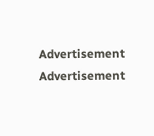Advertisement
Advertisement